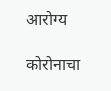आरोग्य

कोरोनाचा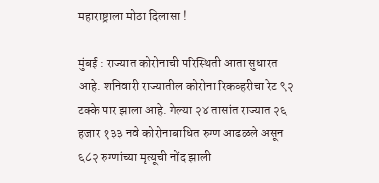महाराष्ट्राला मोठा दिलासा !

मुंबई : राज्यात कोरोनाची परिस्थिती आता सुधारत आहे. शनिवारी राज्यातील कोरोना रिकव्हरीचा रेट ९२ टक्के पार झाला आहे. गेल्या २४ तासांत राज्यात २६ हजार १३३ नवे कोरोनाबाधित रुग्ण आढळले असून ६८२ रुग्णांच्या मृत्यूची नोंद झाली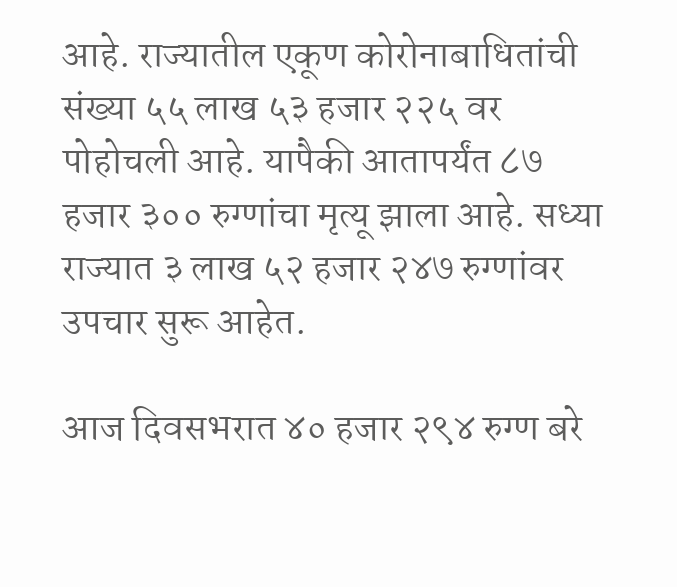आहे. राज्यातील एकूण कोरोनाबाधितांची संख्या ५५ लाख ५३ हजार २२५ वर पोहोचली आहे. यापैकी आतापर्यंत ८७ हजार ३०० रुग्णांचा मृत्यू झाला आहे. सध्या राज्यात ३ लाख ५२ हजार २४७ रुग्णांवर उपचार सुरू आहेत.

आज दिवसभरात ४० हजार २९४ रुग्ण बरे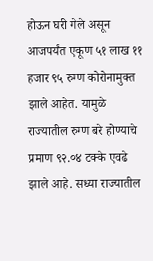होऊन घरी गेले असून आजपर्यंत एकूण ५१ लाख ११ हजार ९५ रुग्ण कोरोनामुक्त झाले आहेत. यामुळे राज्यातील रुग्ण बरे होण्याचे प्रमाण ९२.०४ टक्के एवढे झाले आहे. सध्या राज्यातील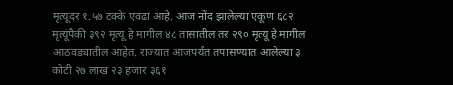मृत्यूदर १.५७ टक्के एवढा आहे. आज नोंद झालेल्या एकूण ६८२ मृत्यूंपैकी ३९२ मृत्यू हे मागील ४८ तासातील तर २९० मृत्यू हे मागील आठवड्यातील आहेत. राज्यात आजपर्यंत तपासण्यात आलेल्या ३ कोटी २७ लाख २३ हजार ३६१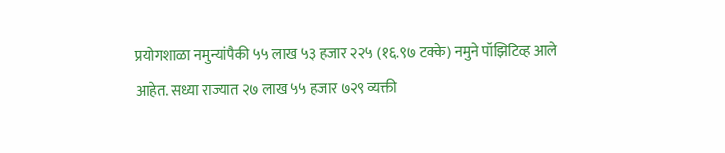प्रयोगशाळा नमुन्यांपैकी ५५ लाख ५३ हजार २२५ (१६.९७ टक्के) नमुने पॉझिटिव्ह आले आहेत. सध्या राज्यात २७ लाख ५५ हजार ७२९ व्यक्ती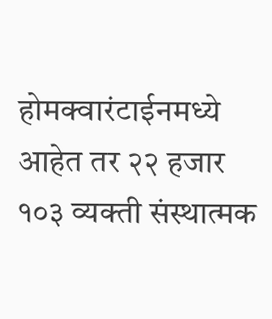होमक्वारंटाईनमध्ये आहेत तर २२ हजार १०३ व्यक्ती संस्थात्मक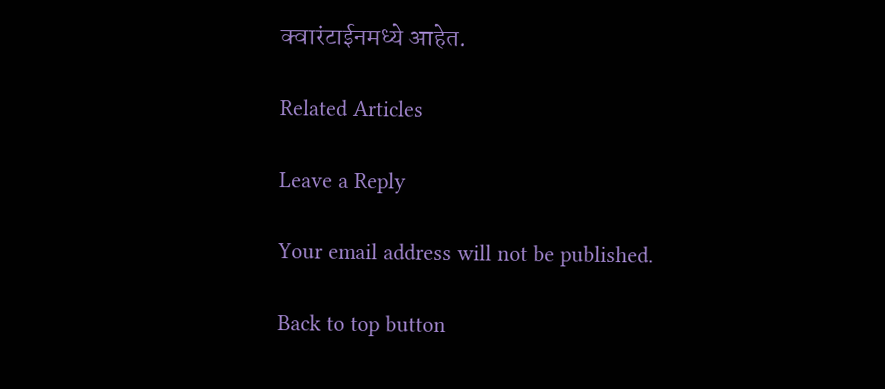क्वारंटाईनमध्ये आहेत.

Related Articles

Leave a Reply

Your email address will not be published.

Back to top button